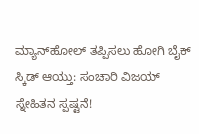ಮ್ಯಾನ್‌ಹೋಲ್‌ ತಪ್ಪಿಸಲು ಹೋಗಿ ಬೈಕ್ ಸ್ಕಿಡ್ ಆಯ್ತು: ಸಂಚಾರಿ ವಿಜಯ್ ಸ್ನೇಹಿತನ ಸ್ಪಷ್ಟನೆ!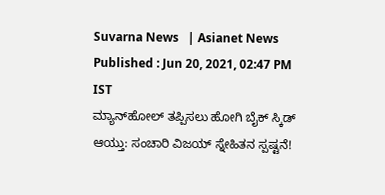Suvarna News   | Asianet News
Published : Jun 20, 2021, 02:47 PM IST
ಮ್ಯಾನ್‌ಹೋಲ್‌ ತಪ್ಪಿಸಲು ಹೋಗಿ ಬೈಕ್ ಸ್ಕಿಡ್ ಆಯ್ತು: ಸಂಚಾರಿ ವಿಜಯ್ ಸ್ನೇಹಿತನ ಸ್ಪಷ್ಟನೆ!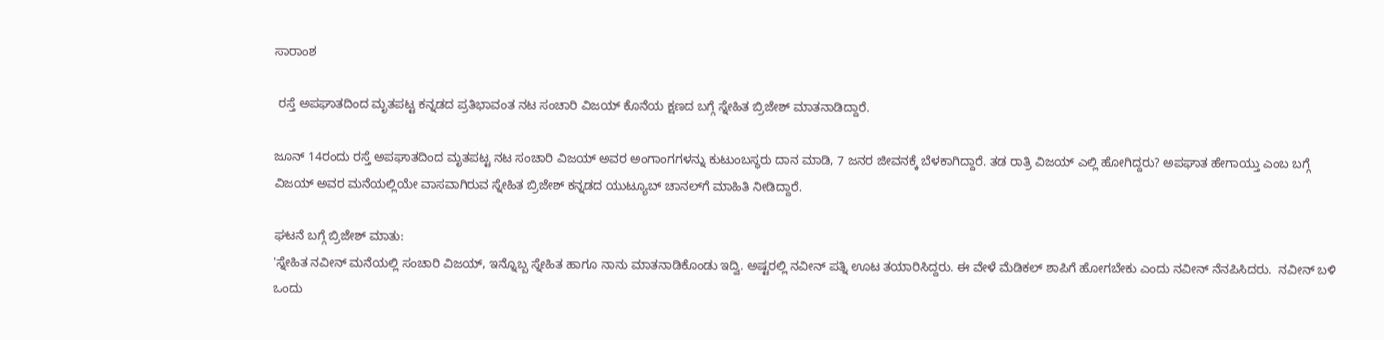ಸಾರಾಂಶ

 ರಸ್ತೆ ಅಪಘಾತದಿಂದ ಮೃತಪಟ್ಟ ಕನ್ನಡದ ಪ್ರತಿಭಾವಂತ ನಟ ಸಂಚಾರಿ ವಿಜಯ್ ಕೊನೆಯ ಕ್ಷಣದ ಬಗ್ಗೆ ಸ್ನೇಹಿತ ಬ್ರಿಜೇಶ್ ಮಾತನಾಡಿದ್ದಾರೆ.

ಜೂನ್ 14ರಂದು ರಸ್ತೆ ಅಪಘಾತದಿಂದ ಮೃತಪಟ್ಟ ನಟ ಸಂಚಾರಿ ವಿಜಯ್‌ ಅವರ ಅಂಗಾಂಗಗಳನ್ನು ಕುಟುಂಬಸ್ಥರು ದಾನ ಮಾಡಿ, 7 ಜನರ ಜೀವನಕ್ಕೆ ಬೆಳಕಾಗಿದ್ದಾರೆ. ತಡ ರಾತ್ರಿ ವಿಜಯ್ ಎಲ್ಲಿ ಹೋಗಿದ್ದರು? ಅಪಘಾತ ಹೇಗಾಯ್ತು ಎಂಬ ಬಗ್ಗೆ ವಿಜಯ್‌ ಅವರ ಮನೆಯಲ್ಲಿಯೇ ವಾಸವಾಗಿರುವ ಸ್ನೇಹಿತ ಬ್ರಿಜೇಶ್ ಕನ್ನಡದ ಯುಟ್ಯೂಬ್‌ ಚಾನಲ್‌ಗೆ ಮಾಹಿತಿ ನೀಡಿದ್ದಾರೆ.

ಘಟನೆ ಬಗ್ಗೆ ಬ್ರಿಜೇಶ್ ಮಾತು:
'ಸ್ನೇಹಿತ ನವೀನ್ ಮನೆಯಲ್ಲಿ ಸಂಚಾರಿ ವಿಜಯ್, ಇನ್ನೊಬ್ಬ ಸ್ನೇಹಿತ ಹಾಗೂ ನಾನು ಮಾತನಾಡಿಕೊಂಡು ಇದ್ವಿ. ಅಷ್ಟರಲ್ಲಿ ನವೀನ್ ಪತ್ನಿ ಊಟ ತಯಾರಿಸಿದ್ದರು. ಈ ವೇಳೆ ಮೆಡಿಕಲ್‌ ಶಾಪಿಗೆ ಹೋಗಬೇಕು ಎಂದು ನವೀನ್ ನೆನಪಿಸಿದರು.  ನವೀನ್ ಬಳಿ ಒಂದು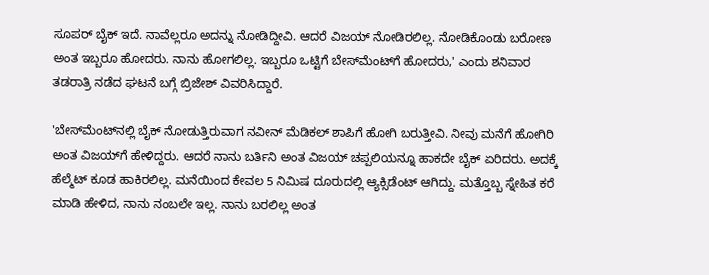ಸೂಪರ್ ಬೈಕ್ ಇದೆ. ನಾವೆಲ್ಲರೂ ಅದನ್ನು ನೋಡಿದ್ದೀವಿ. ಆದರೆ ವಿಜಯ್ ನೋಡಿರಲಿಲ್ಲ. ನೋಡಿಕೊಂಡು ಬರೋಣ ಅಂತ ಇಬ್ಬರೂ ಹೋದರು. ನಾನು ಹೋಗಲಿಲ್ಲ. ಇಬ್ಬರೂ ಒಟ್ಟಿಗೆ ಬೇಸ್‌ಮೆಂಟ್‌ಗೆ ಹೋದರು,' ಎಂದು ಶನಿವಾರ ತಡರಾತ್ರಿ ನಡೆದ ಘಟನೆ ಬಗ್ಗೆ ಬ್ರಿಜೇಶ್ ವಿವರಿಸಿದ್ದಾರೆ.

'ಬೇಸ್‌ಮೆಂಟ್‌ನಲ್ಲಿ ಬೈಕ್‌ ನೋಡುತ್ತಿರುವಾಗ ನವೀನ್ ಮೆಡಿಕಲ್‌ ಶಾಪಿಗೆ ಹೋಗಿ ಬರುತ್ತೀವಿ. ನೀವು ಮನೆಗೆ ಹೋಗಿರಿ ಅಂತ ವಿಜಯ್‌ಗೆ ಹೇಳಿದ್ದರು. ಆದರೆ ನಾನು ಬರ್ತಿನಿ ಅಂತ ವಿಜಯ್ ಚಪ್ಪಲಿಯನ್ನೂ ಹಾಕದೇ ಬೈಕ್ ಏರಿದರು. ಅದಕ್ಕೆ ಹೆಲ್ಮೆಟ್ ಕೂಡ ಹಾಕಿರಲಿಲ್ಲ. ಮನೆಯಿಂದ ಕೇವಲ 5 ನಿಮಿಷ ದೂರುದಲ್ಲಿ ಆ್ಯಕ್ಸಿಡೆಂಟ್ ಆಗಿದ್ದು. ಮತ್ತೊಬ್ಬ ಸ್ನೇಹಿತ ಕರೆ ಮಾಡಿ ಹೇಳಿದ, ನಾನು ನಂಬಲೇ ಇಲ್ಲ. ನಾನು ಬರಲಿಲ್ಲ ಅಂತ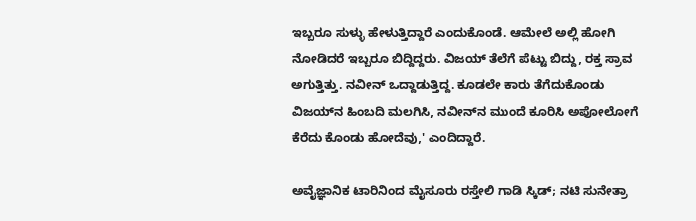ಇಬ್ಬರೂ ಸುಳ್ಳು ಹೇಳುತ್ತಿದ್ದಾರೆ ಎಂದುಕೊಂಡೆ. ಆಮೇಲೆ ಅಲ್ಲಿ ಹೋಗಿ ನೋಡಿದರೆ ಇಬ್ಬರೂ ಬಿದ್ದಿದ್ದರು. ವಿಜಯ್‌ ತೆಲೆಗೆ ಪೆಟ್ಟು ಬಿದ್ದು, ರಕ್ತ ಸ್ರಾವ ಅಗುತ್ತಿತ್ತು. ನವೀನ್ ಒದ್ದಾಡುತ್ತಿದ್ದ. ಕೂಡಲೇ ಕಾರು ತೆಗೆದುಕೊಂಡು ವಿಜಯ್‌ನ ಹಿಂಬದಿ ಮಲಗಿಸಿ, ನವೀನ್‌ನ ಮುಂದೆ ಕೂರಿಸಿ ಅಪೋಲೋಗೆ ಕೆರೆದು ಕೊಂಡು ಹೋದೆವು,' ಎಂದಿದ್ದಾರೆ.

ಅವೈಜ್ಞಾನಿಕ ಟಾರಿನಿಂದ ಮೈಸೂರು ರಸ್ತೇಲಿ ಗಾಡಿ ಸ್ಕಿಡ್; ನಟಿ ಸುನೇತ್ರಾ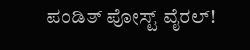ಪಂಡಿತ್ ಪೋಸ್ಟ್ ವೈರಲ್!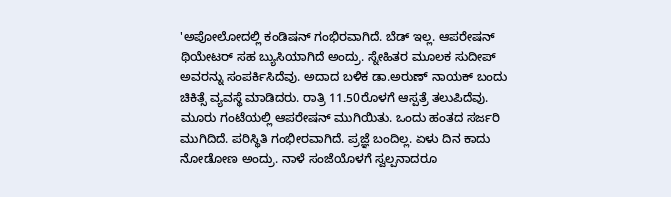'ಅಪೋಲೋದಲ್ಲಿ ಕಂಡಿ‍ಷನ್ ಗಂಭಿರವಾಗಿದೆ. ಬೆಡ್ ಇಲ್ಲ. ಆಪರೇಷನ್ ಥಿಯೇಟರ್‌ ಸಹ ಬ್ಯುಸಿಯಾಗಿದೆ ಅಂದ್ರು. ಸ್ನೇಹಿತರ ಮೂಲಕ ಸುದೀಪ್‌ ಅವರನ್ನು ಸಂಪರ್ಕಿಸಿದೆವು. ಅದಾದ ಬಳಿಕ ಡಾ.ಅರುಣ್ ನಾಯಕ್ ಬಂದು ಚಿಕಿತ್ಸೆ ವ್ಯವಸ್ಥೆ ಮಾಡಿದರು. ರಾತ್ರಿ 11.50ರೊಳಗೆ ಆಸ್ಪತ್ರೆ ತಲುಪಿದೆವು. ಮೂರು ಗಂಟೆಯಲ್ಲಿ ಆಪರೇಷನ್ ಮುಗಿಯಿತು. ಒಂದು ಹಂತದ ಸರ್ಜರಿ ಮುಗಿದಿದೆ. ಪರಿಸ್ಥಿತಿ ಗಂಭೀರವಾಗಿದೆ. ಪ್ರಜ್ಞೆ ಬಂದಿಲ್ಲ. ಏಳು ದಿನ ಕಾದು ನೋಡೋಣ ಅಂದ್ರು. ನಾಳೆ ಸಂಜೆಯೊಳಗೆ ಸ್ವಲ್ಪನಾದರೂ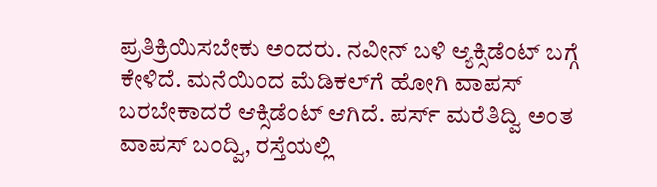ಪ್ರತಿಕ್ರಿಯಿಸಬೇಕು ಅಂದರು. ನವೀನ್ ಬಳಿ ಆ್ಯಕ್ಸಿಡೆಂಟ್ ಬಗ್ಗೆ ಕೇಳಿದೆ. ಮನೆಯಿಂದ ಮೆಡಿಕಲ್‌ಗೆ ಹೋಗಿ ವಾಪಸ್ ಬರಬೇಕಾದರೆ ಆಕ್ಸಿಡೆಂಟ್ ಆಗಿದೆ. ಪರ್ಸ್‌ ಮರೆತಿದ್ವಿ ಅಂತ ವಾಪಸ್ ಬಂದ್ವಿ, ರಸ್ತೆಯಲ್ಲಿ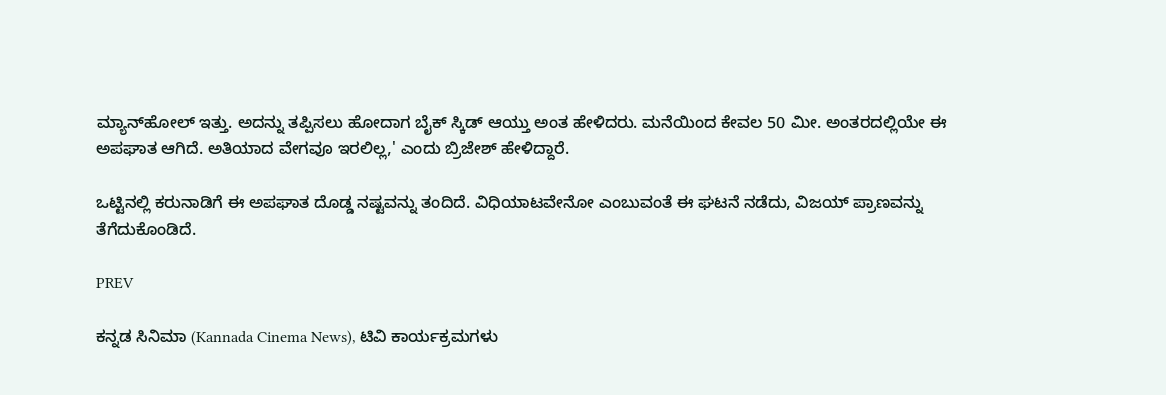ಮ್ಯಾನ್‌ಹೋಲ್‌ ಇತ್ತು. ಅದನ್ನು ತಪ್ಪಿಸಲು ಹೋದಾಗ ಬೈಕ್ ಸ್ಕಿಡ್ ಆಯ್ತು ಅಂತ ಹೇಳಿದರು. ಮನೆಯಿಂದ ಕೇವಲ 50 ಮೀ. ಅಂತರದಲ್ಲಿಯೇ ಈ ಅಪಘಾತ ಆಗಿದೆ. ಅತಿಯಾದ ವೇಗವೂ ಇರಲಿಲ್ಲ,' ಎಂದು ಬ್ರಿಜೇಶ್ ಹೇಳಿದ್ದಾರೆ.

ಒಟ್ಟಿನಲ್ಲಿ ಕರುನಾಡಿಗೆ ಈ ಅಪಘಾತ ದೊಡ್ಡ ನಷ್ಟವನ್ನು ತಂದಿದೆ. ವಿಧಿಯಾಟವೇನೋ ಎಂಬುವಂತೆ ಈ ಘಟನೆ ನಡೆದು, ವಿಜಯ್ ಪ್ರಾಣವನ್ನು ತೆಗೆದುಕೊಂಡಿದೆ.

PREV

ಕನ್ನಡ ಸಿನಿಮಾ (Kannada Cinema News), ಟಿವಿ ಕಾರ್ಯಕ್ರಮಗಳು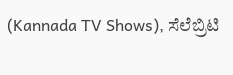(Kannada TV Shows), ಸೆಲೆಬ್ರಿಟಿ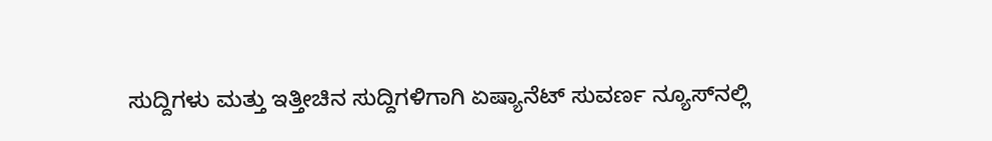ಸುದ್ದಿಗಳು ಮತ್ತು ಇತ್ತೀಚಿನ ಸುದ್ದಿಗಳಿಗಾಗಿ ಏಷ್ಯಾನೆಟ್ ಸುವರ್ಣ ನ್ಯೂಸ್‌ನಲ್ಲಿ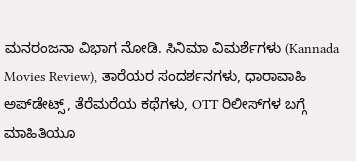ಮನರಂಜನಾ ವಿಭಾಗ ನೋಡಿ. ಸಿನಿಮಾ ವಿಮರ್ಶೆಗಳು (Kannada Movies Review), ತಾರೆಯರ ಸಂದರ್ಶನಗಳು, ಧಾರಾವಾಹಿ ಅಪ್‌ಡೇಟ್ಸ್‌, ತೆರೆಮರೆಯ ಕಥೆಗಳು, OTT ರಿಲೀಸ್‌ಗಳ ಬಗ್ಗೆ ಮಾಹಿತಿಯೂ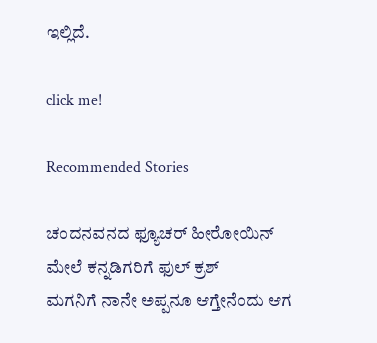ಇಲ್ಲಿದೆ.

click me!

Recommended Stories

ಚಂದನವನದ ಫ್ಯೂಚರ್ ಹೀರೋಯಿನ್ ಮೇಲೆ ಕನ್ನಡಿಗರಿಗೆ ಫುಲ್ ಕ್ರಶ್
ಮಗನಿಗೆ ನಾನೇ ಅಪ್ಪನೂ ಆಗ್ತೇನೆಂದು ಆಗ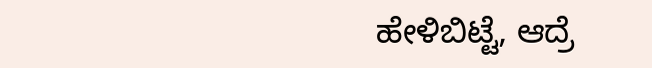ಹೇಳಿಬಿಟ್ಟೆ, ಆದ್ರೆ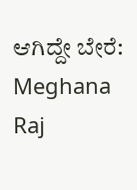ಆಗಿದ್ದೇ ಬೇರೆ: Meghana Raj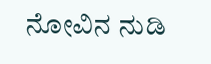ನೋವಿನ ನುಡಿ